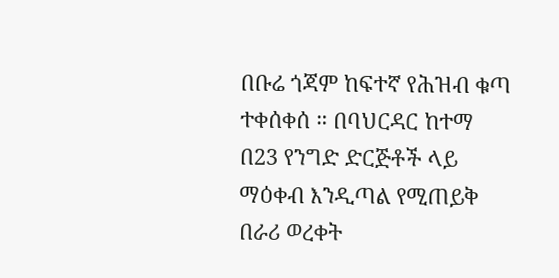በቡሬ ጎጃም ከፍተኛ የሕዝብ ቁጣ ተቀሰቀሰ ። በባህርዳር ከተማ በ23 የንግድ ድርጅቶች ላይ ማዕቀብ እንዲጣል የሚጠይቅ በራሪ ወረቀት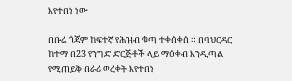እየተበነ ነው

በቡሬ ጎጃም ከፍተኛ የሕዝብ ቁጣ ተቀሰቀሰ ። በባህርዳር ከተማ በ23 የንግድ ድርጅቶች ላይ ማዕቀብ እንዲጣል የሚጠይቅ በራሪ ወረቀት እየተበነ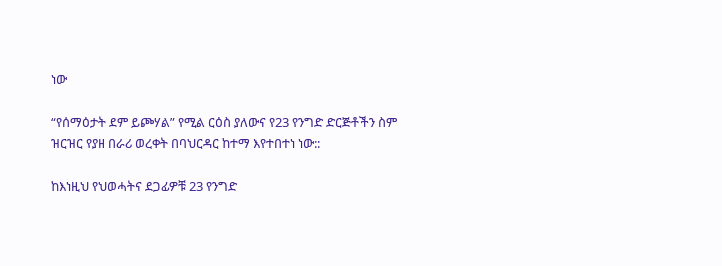ነው

“የሰማዕታት ደም ይጮሃል” የሚል ርዕስ ያለውና የ23 የንግድ ድርጅቶችን ስም ዝርዝር የያዘ በራሪ ወረቀት በባህርዳር ከተማ እየተበተነ ነው::

ከእነዚህ የህወሓትና ደጋፊዎቹ 23 የንግድ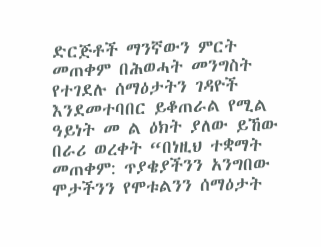ድርጅቶች ማንኛውን ምርት መጠቀም በሕወሓት መንግስት የተገደሉ ሰማዕታትን ገዳዮች እንደመተባበር ይቆጠራል የሚል ዓይነት መ ል ዕክት ያለው ይኸው በራሪ ወረቀት “በነዚህ ተቋማት መጠቀም: ጥያቄያችንን አንግበው ሞታችንን የሞቱልንን ሰማዕታት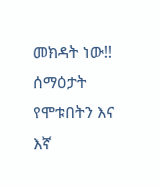መክዳት ነው!! ሰማዕታት የሞቱበትን እና እኛ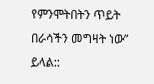የምንሞትበትን ጥይት በራሳችን መግዛት ነው” ይላል::